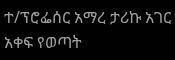ተ/ፕሮፌሰር አማረ ታሪኩ አገር አቀፍ የወጣት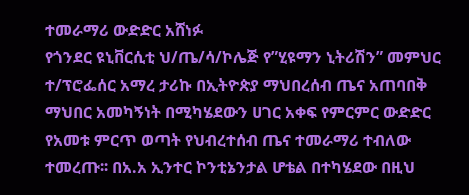ተመራማሪ ውድድር አሸነፉ
የጎንደር ዩኒቨርሲቲ ህ/ጤ/ሳ/ኮሌጅ የ”ሂዩማን ኒትሪሽን” መምህር ተ/ፕሮፌሰር አማረ ታሪኩ በኢትዮጵያ ማህበረሰብ ጤና አጠባበቅ ማህበር አመካኝነት በሚካሄደውን ሀገር አቀፍ የምርምር ውድድር የአመቱ ምርጥ ወጣት የህብረተሰብ ጤና ተመራማሪ ተብለው ተመረጡ፡፡ በአ.አ ኢንተር ኮንቲኔንታል ሆቴል በተካሄደው በዚህ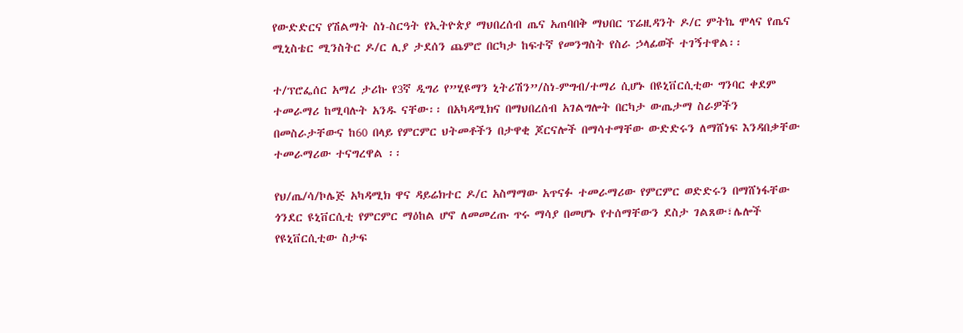የውድድርና የሽልማት ስነ-ስርዓት የኢትዮጵያ ማህበረሰብ ጤና አጠባበቅ ማህበር ፕሬዚዳንት ዶ/ር ምትኬ ሞላና የጤና ሚኒስቴር ሚንስትር ዶ/ር ሊያ ታደሰን ጨምሮ በርካታ ከፍተኛ የመንግስት የስራ ኃላፊወች ተገኝተዋል፡፡

ተ/ፕሮፌሰር አማረ ታሪኩ የ3ኛ ዲግሪ የ”ሂዩማን ኒትሪሽን”/ስነ-ምግብ/ተማሪ ሲሆኑ በዩኒቨርሲቲው ግንባር ቀደም ተመራማሪ ከሚባሉት አንዱ ናቸው፡፡ በአካዳሚክና በማህበረሰብ አገልግሎት በርካታ ውጤታማ ስራዎችን በመስራታቸውና ከ60 በላይ የምርምር ህትመቶችን በታዋቂ ጆርናሎች በማሳተማቸው ውድድሩን ለማሸነፍ እንዳበቃቸው ተመራማሪው ተናግረዋል ፡፡

የህ/ጤ/ሳ/ኮሌጅ አካዳሚክ ዋና ዳይሬክተር ዶ/ር አስማማው አጥናፉ ተመራማሪው የምርምር ወድድሩን በማሸነፋቸው ጎንደር ዩኒቨርሲቲ የምርምር ማዕከል ሆኖ ለመመረጡ ጥሩ ማሳያ በመሆኑ የተሰማቸውን ደስታ ገልጸው፣ሌሎች የዩኒቨርሲቲው ስታፍ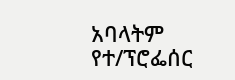አባላትም የተ/ፕሮፌሰር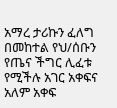አማረ ታሪኩን ፈለግ በመከተል የህ/ሰቡን የጤና ችግር ሊፈቱ የሚችሉ አገር አቀፍና አለም አቀፍ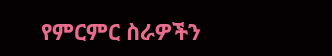የምርምር ስራዎችን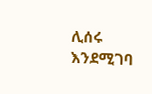ሊሰሩ እንደሚገባ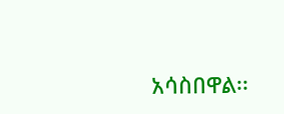አሳስበዋል፡፡